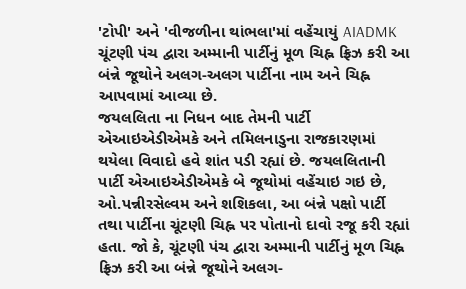'ટોપી' અને 'વીજળીના થાંભલા'માં વહેંચાયું AIADMK
ચૂંટણી પંચ દ્વારા અમ્માની પાર્ટીનું મૂળ ચિહ્ન ફ્રિઝ કરી આ બંન્ને જૂથોને અલગ-અલગ પાર્ટીના નામ અને ચિહ્ન આપવામાં આવ્યા છે.
જયલલિતા ના નિધન બાદ તેમની પાર્ટી એઆઇએડીએમકે અને તમિલનાડુના રાજકારણમાં થયેલા વિવાદો હવે શાંત પડી રહ્યાં છે. જયલલિતાની પાર્ટી એઆઇએડીએમકે બે જૂથોમાં વહેંચાઇ ગઇ છે, ઓ.પન્નીરસેલ્વમ અને શશિકલા, આ બંન્ને પક્ષો પાર્ટી તથા પાર્ટીના ચૂંટણી ચિહ્ન પર પોતાનો દાવો રજૂ કરી રહ્યાં હતા. જો કે, ચૂંટણી પંચ દ્વારા અમ્માની પાર્ટીનું મૂળ ચિહ્ન ફ્રિઝ કરી આ બંન્ને જૂથોને અલગ-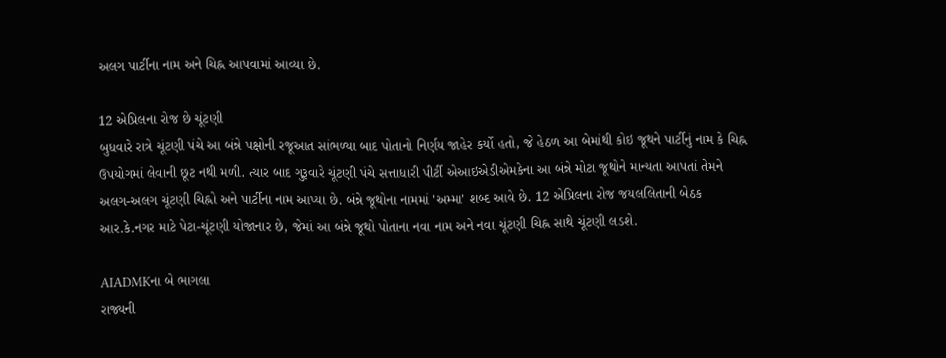અલગ પાર્ટીના નામ અને ચિહ્ન આપવામાં આવ્યા છે.

12 એપ્રિલના રોજ છે ચૂંટણી
બુધવારે રાત્રે ચૂંટણી પંચે આ બંન્ને પક્ષોની રજૂઆત સાંભળ્યા બાદ પોતાનો નિર્ણય જાહેર કર્યો હતો, જે હેઠળ આ બેમાંથી કોઇ જૂથને પાર્ટીનું નામ કે ચિહ્ન ઉપયોગમાં લેવાની છૂટ નથી મળી. ત્યાર બાદ ગુરૂવારે ચૂંટણી પંચે સત્તાધારી પીર્ટી એઆઇએડીએમકેના આ બંન્ને મોટા જૂથોને માન્યતા આપતાં તેમને અલગ-અલગ ચૂંટણી ચિહ્નો અને પાર્ટીના નામ આપ્યા છે. બંન્ને જૂથોના નામમાં 'અમ્મા' શબ્દ આવે છે. 12 એપ્રિલના રોજ જયલલિતાની બેઠક આર.કે.નગર માટે પેટા-ચૂંટણી યોજાનાર છે, જેમાં આ બંન્ને જૂથો પોતાના નવા નામ અને નવા ચૂંટણી ચિહ્ન સાથે ચૂંટણી લડશે.

AIADMKના બે ભાગલા
રાજ્યની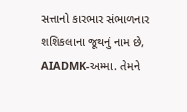સત્તાનો કારભાર સંભાળનાર શશિકલાના જૂથનું નામ છે, AIADMK-અમ્મા. તેમને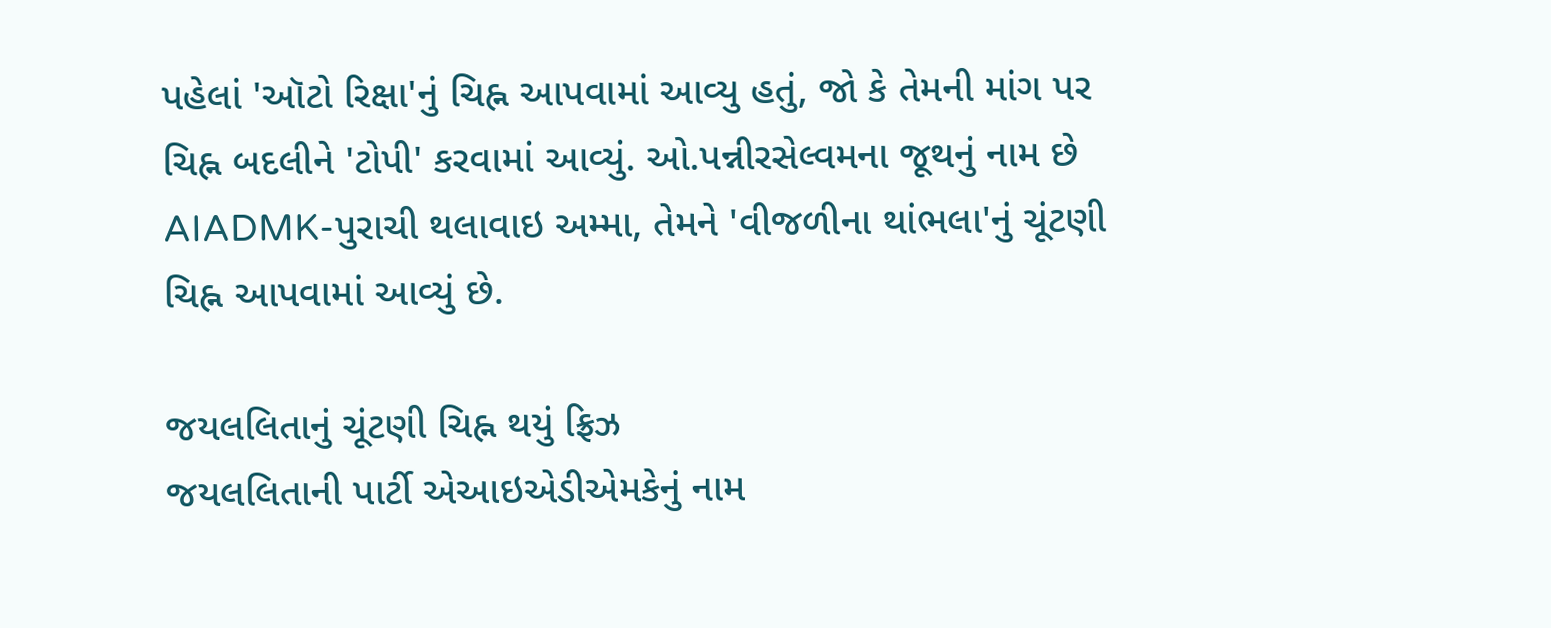પહેલાં 'ઑટો રિક્ષા'નું ચિહ્ન આપવામાં આવ્યુ હતું, જો કે તેમની માંગ પર ચિહ્ન બદલીને 'ટોપી' કરવામાં આવ્યું. ઓ.પન્નીરસેલ્વમના જૂથનું નામ છે AIADMK-પુરાચી થલાવાઇ અમ્મા, તેમને 'વીજળીના થાંભલા'નું ચૂંટણી ચિહ્ન આપવામાં આવ્યું છે.

જયલલિતાનું ચૂંટણી ચિહ્ન થયું ફ્રિઝ
જયલલિતાની પાર્ટી એઆઇએડીએમકેનું નામ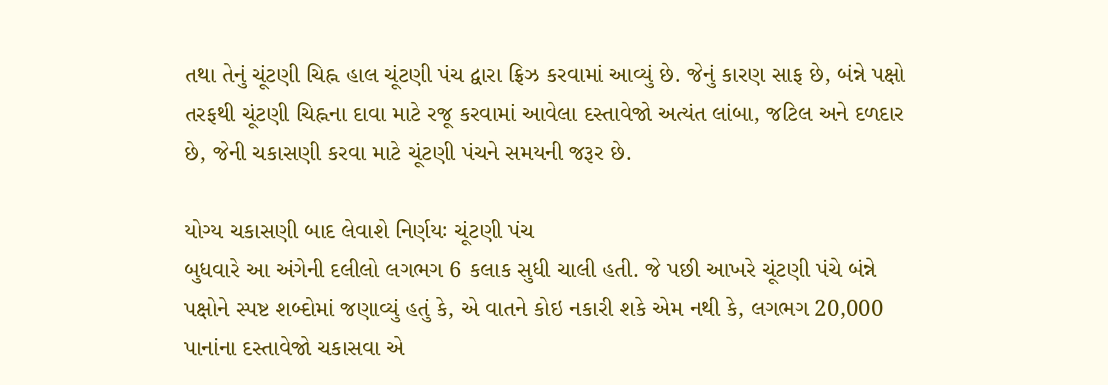તથા તેનું ચૂંટણી ચિહ્ન હાલ ચૂંટણી પંચ દ્વારા ફ્રિઝ કરવામાં આવ્યું છે. જેનું કારણ સાફ છે, બંન્ને પક્ષો તરફથી ચૂંટણી ચિહ્નના દાવા માટે રજૂ કરવામાં આવેલા દસ્તાવેજો અત્યંત લાંબા, જટિલ અને દળદાર છે, જેની ચકાસણી કરવા માટે ચૂંટણી પંચને સમયની જરૂર છે.

યોગ્ય ચકાસણી બાદ લેવાશે નિર્ણયઃ ચૂંટણી પંચ
બુધવારે આ અંગેની દલીલો લગભગ 6 કલાક સુધી ચાલી હતી. જે પછી આખરે ચૂંટણી પંચે બંન્ને પક્ષોને સ્પષ્ટ શબ્દોમાં જણાવ્યું હતું કે, એ વાતને કોઇ નકારી શકે એમ નથી કે, લગભગ 20,000 પાનાંના દસ્તાવેજો ચકાસવા એ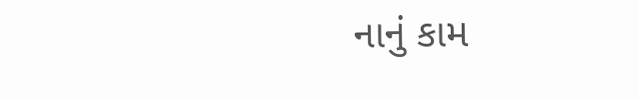નાનું કામ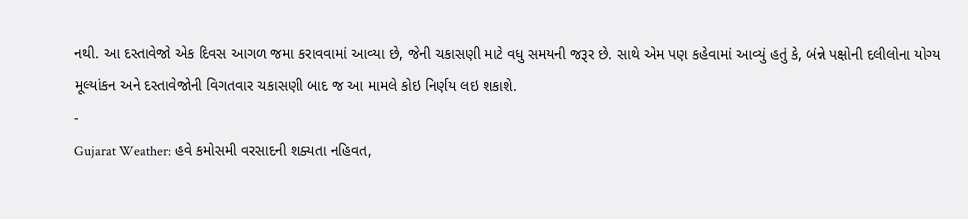નથી. આ દસ્તાવેજો એક દિવસ આગળ જમા કરાવવામાં આવ્યા છે, જેની ચકાસણી માટે વધુ સમયની જરૂર છે. સાથે એમ પણ કહેવામાં આવ્યું હતું કે, બંન્ને પક્ષોની દલીલોના યોગ્ય મૂલ્યાંકન અને દસ્તાવેજોની વિગતવાર ચકાસણી બાદ જ આ મામલે કોઇ નિર્ણય લઇ શકાશે.
-
Gujarat Weather: હવે કમોસમી વરસાદની શક્યતા નહિવત,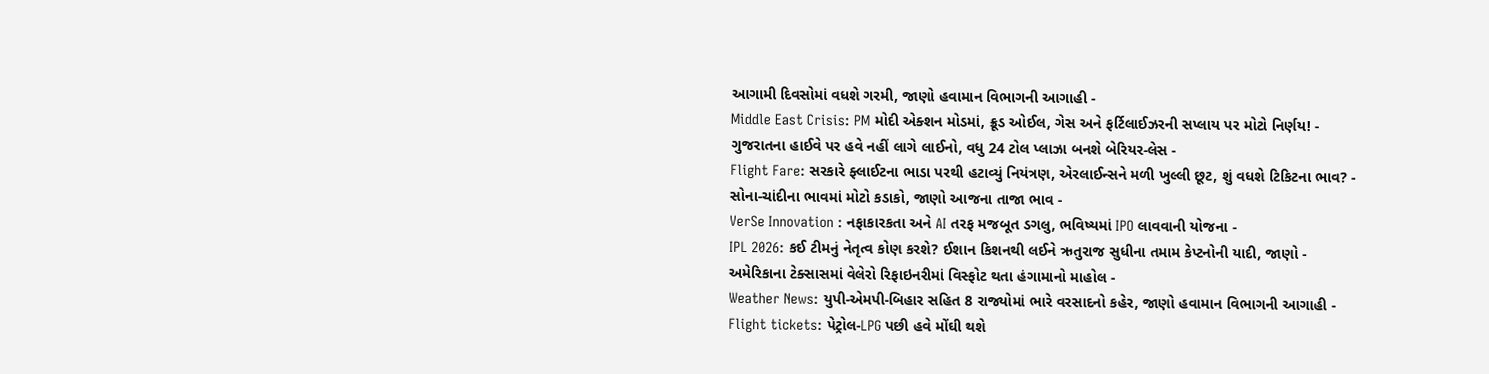આગામી દિવસોમાં વધશે ગરમી, જાણો હવામાન વિભાગની આગાહી -
Middle East Crisis: PM મોદી એક્શન મોડમાં, ક્રૂડ ઓઈલ, ગેસ અને ફર્ટિલાઈઝરની સપ્લાય પર મોટો નિર્ણય! -
ગુજરાતના હાઈવે પર હવે નહીં લાગે લાઈનો, વધુ 24 ટોલ પ્લાઝા બનશે બેરિયર-લેસ -
Flight Fare: સરકારે ફ્લાઈટના ભાડા પરથી હટાવ્યું નિયંત્રણ, એરલાઈન્સને મળી ખુલ્લી છૂટ, શું વધશે ટિકિટના ભાવ? -
સોના-ચાંદીના ભાવમાં મોટો કડાકો, જાણો આજના તાજા ભાવ -
VerSe Innovation : નફાકારકતા અને AI તરફ મજબૂત ડગલુ, ભવિષ્યમાં IPO લાવવાની યોજના -
IPL 2026: કઈ ટીમનું નેતૃત્વ કોણ કરશે? ઈશાન કિશનથી લઈને ઋતુરાજ સુધીના તમામ કેપ્ટનોની યાદી, જાણો -
અમેરિકાના ટેક્સાસમાં વેલેરો રિફાઇનરીમાં વિસ્ફોટ થતા હંગામાનો માહોલ -
Weather News: યુપી-એમપી-બિહાર સહિત 8 રાજ્યોમાં ભારે વરસાદનો કહેર, જાણો હવામાન વિભાગની આગાહી -
Flight tickets: પેટ્રોલ-LPG પછી હવે મોંઘી થશે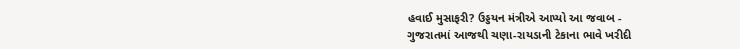હવાઈ મુસાફરી? ઉડ્ડયન મંત્રીએ આપ્યો આ જવાબ -
ગુજરાતમાં આજથી ચણા-રાયડાની ટેકાના ભાવે ખરીદી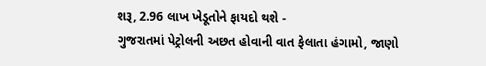શરૂ, 2.96 લાખ ખેડૂતોને ફાયદો થશે -
ગુજરાતમાં પેટ્રોલની અછત હોવાની વાત ફેલાતા હંગામો, જાણો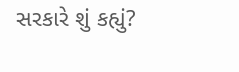સરકારે શું કહ્યું?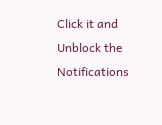Click it and Unblock the Notifications